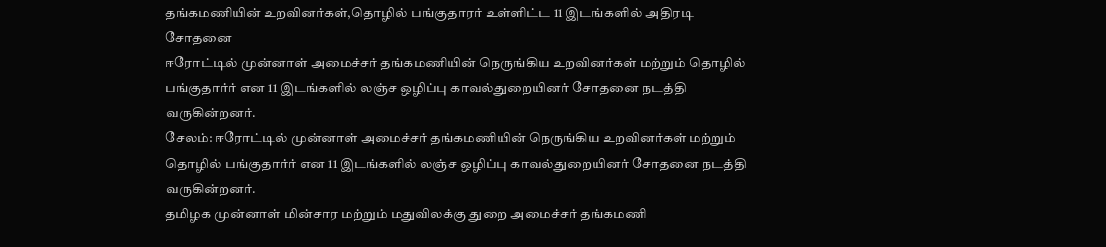தங்கமணியின் உறவினர்கள்,தொழில் பங்குதாரர் உள்ளிட்ட 11 இடங்களில் அதிரடி சோதனை
ஈரோட்டில் முன்னாள் அமைச்சர் தங்கமணியின் நெருங்கிய உறவினர்கள் மற்றும் தொழில் பங்குதார்ர் என 11 இடங்களில் லஞ்ச ஒழிப்பு காவல்துறையினர் சோதனை நடத்தி வருகின்றனர்.
சேலம்: ஈரோட்டில் முன்னாள் அமைச்சர் தங்கமணியின் நெருங்கிய உறவினர்கள் மற்றும் தொழில் பங்குதார்ர் என 11 இடங்களில் லஞ்ச ஒழிப்பு காவல்துறையினர் சோதனை நடத்தி வருகின்றனர்.
தமிழக முன்னாள் மின்சார மற்றும் மதுவிலக்கு துறை அமைச்சர் தங்கமணி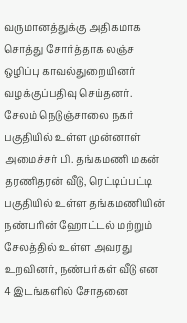வருமானத்துக்கு அதிகமாக சொத்து சோர்த்தாக லஞ்ச ஒழிப்பு காவல்துறையினர் வழக்குப்பதிவு செய்தனர்.
சேலம் நெடுஞ்சாலை நகர் பகுதியில் உள்ள முன்னாள் அமைச்சர் பி. தங்கமணி மகன் தரணிதரன் வீடு, ரெட்டிப்பட்டி பகுதியில் உள்ள தங்கமணியின் நண்பரின் ஹோட்டல் மற்றும் சேலத்தில் உள்ள அவரது உறவினர், நண்பர்கள் வீடு என 4 இடங்களில் சோதனை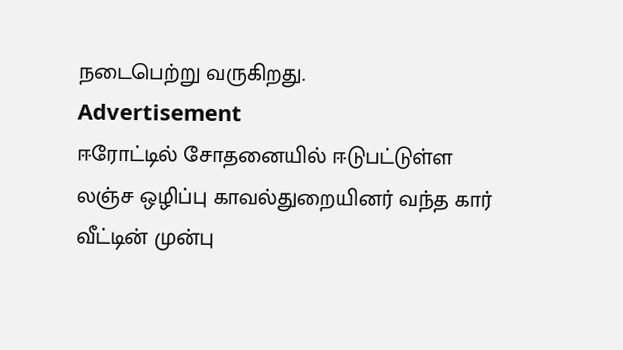நடைபெற்று வருகிறது.
Advertisement
ஈரோட்டில் சோதனையில் ஈடுபட்டுள்ள லஞ்ச ஒழிப்பு காவல்துறையினர் வந்த கார் வீட்டின் முன்பு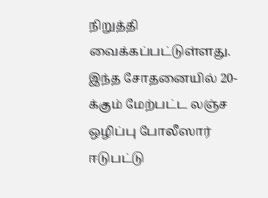நிறுத்தி வைக்கப்பட்டுள்ளது.
இந்த சோதனையில் 20-க்கும் மேற்பட்ட லஞ்ச ஒழிப்பு போலீஸார் ஈடுபட்டு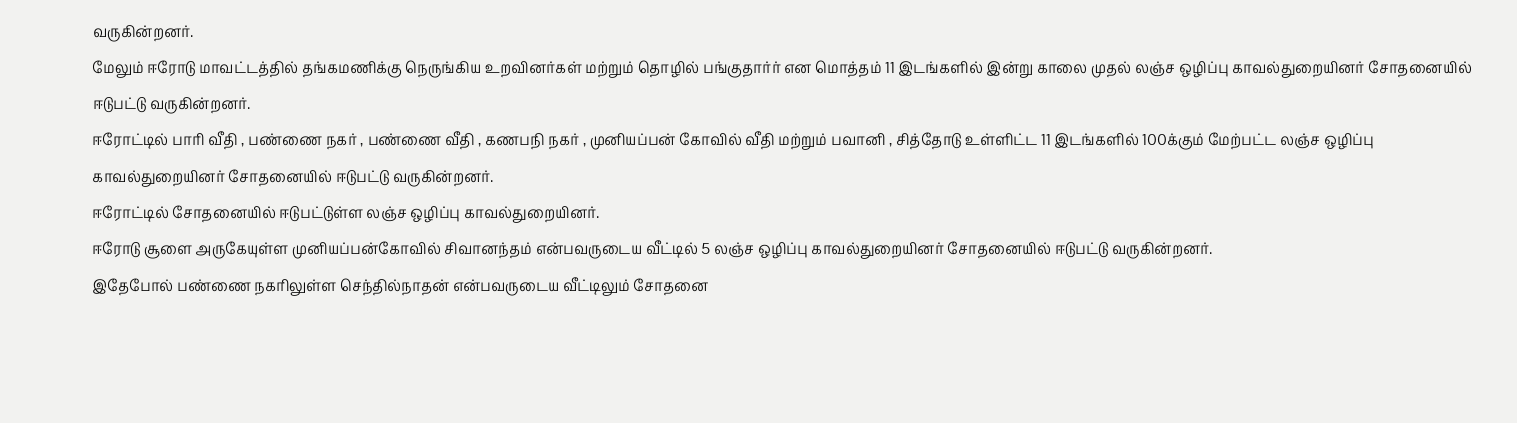வருகின்றனர்.
மேலும் ஈரோடு மாவட்டத்தில் தங்கமணிக்கு நெருங்கிய உறவினர்கள் மற்றும் தொழில் பங்குதார்ர் என மொத்தம் 11 இடங்களில் இன்று காலை முதல் லஞ்ச ஒழிப்பு காவல்துறையினர் சோதனையில் ஈடுபட்டு வருகின்றனர்.
ஈரோட்டில் பாரி வீதி , பண்ணை நகர் , பண்ணை வீதி , கணபநி நகர் , முனியப்பன் கோவில் வீதி மற்றும் பவானி , சித்தோடு உள்ளிட்ட 11 இடங்களில் 100க்கும் மேற்பட்ட லஞ்ச ஒழிப்பு காவல்துறையினர் சோதனையில் ஈடுபட்டு வருகின்றனர்.
ஈரோட்டில் சோதனையில் ஈடுபட்டுள்ள லஞ்ச ஒழிப்பு காவல்துறையினர்.
ஈரோடு சூளை அருகேயுள்ள முனியப்பன்கோவில் சிவானந்தம் என்பவருடைய வீட்டில் 5 லஞ்ச ஒழிப்பு காவல்துறையினர் சோதனையில் ஈடுபட்டு வருகின்றனர்.
இதேபோல் பண்ணை நகரிலுள்ள செந்தில்நாதன் என்பவருடைய வீட்டிலும் சோதனை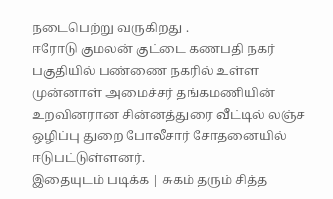நடைபெற்று வருகிறது .
ஈரோடு குமலன் குட்டை கணபதி நகர் பகுதியில் பண்ணை நகரில் உள்ள முன்னாள் அமைச்சர் தங்கமணியின் உறவினரான சின்னத்துரை வீட்டில் லஞ்ச ஒழிப்பு துறை போலீசார் சோதனையில் ஈடுபட்டுள்ளனர்.
இதையுடம் படிக்க | சுகம் தரும் சித்த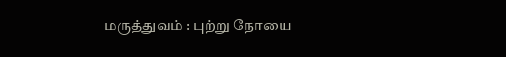மருத்துவம் : புற்று நோயை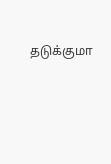தடுக்குமா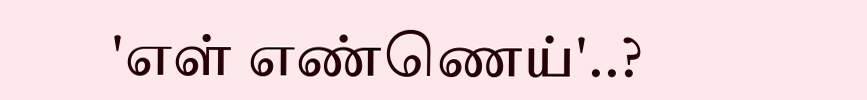'எள் எண்ணெய்'..?